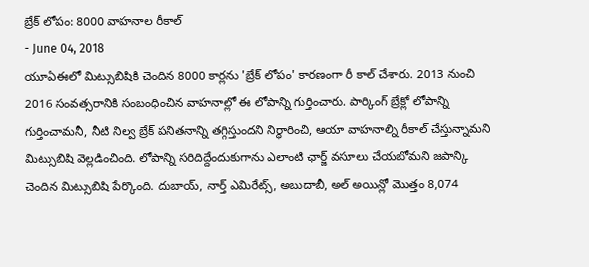బ్రేక్ లోపం: 8000 వాహనాల రీకాల్
- June 04, 2018
యూఏఈలో మిట్సుబిషికి చెందిన 8000 కార్లను 'బ్రేక్ లోపం' కారణంగా రీ కాల్ చేశారు. 2013 నుంచి 2016 సంవత్సరానికి సంబంధించిన వాహనాల్లో ఈ లోపాన్ని గుర్తించారు. పార్కింగ్ బ్రేక్లో లోపాన్ని గుర్తించామనీ, నీటి నిల్వ బ్రేక్ పనితనాన్ని తగ్గిస్తుందని నిర్ధారించి, ఆయా వాహనాల్ని రీకాల్ చేస్తున్నామని మిట్సుబిషి వెల్లడించింది. లోపాన్ని సరిదిద్దేందుకుగాను ఎలాంటి ఛార్జ్ వసూలు చేయబోమని జపాన్కి చెందిన మిట్సుబిషి పేర్కొంది. దుబాయ్, నార్త్ ఎమిరేట్స్, అబుదాబీ, అల్ అయిన్లో మొత్తం 8,074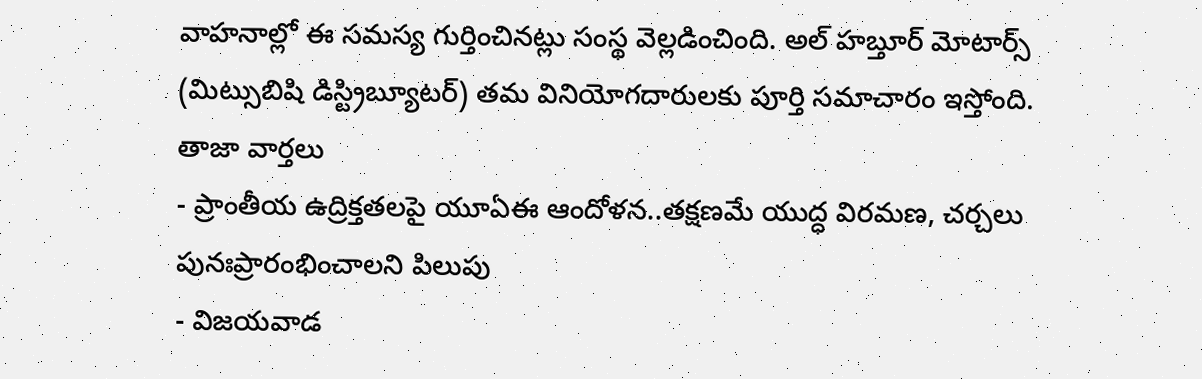వాహనాల్లో ఈ సమస్య గుర్తించినట్లు సంస్థ వెల్లడించింది. అల్ హబ్తూర్ మోటార్స్ (మిట్సుబిషి డిస్ట్రిబ్యూటర్) తమ వినియోగదారులకు పూర్తి సమాచారం ఇస్తోంది.
తాజా వార్తలు
- ప్రాంతీయ ఉద్రిక్తతలపై యూఏఈ ఆందోళన..తక్షణమే యుద్ధ విరమణ, చర్చలు పునఃప్రారంభించాలని పిలుపు
- విజయవాడ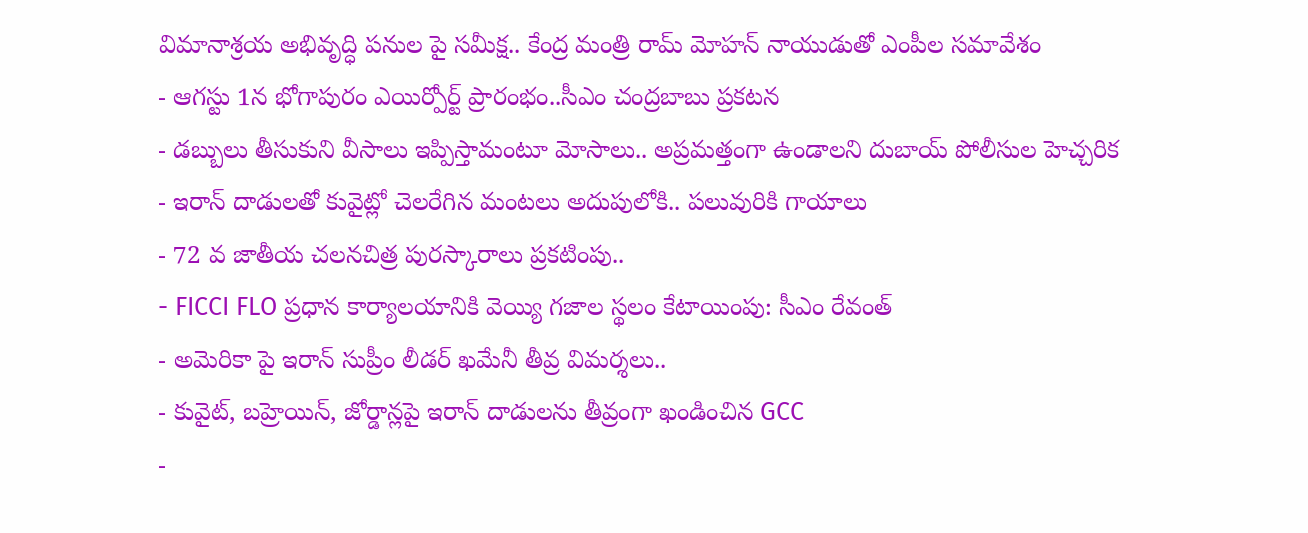విమానాశ్రయ అభివృద్ధి పనుల పై సమీక్ష.. కేంద్ర మంత్రి రామ్ మోహన్ నాయుడుతో ఎంపీల సమావేశం
- ఆగస్టు 1న భోగాపురం ఎయిర్పోర్ట్ ప్రారంభం..సీఎం చంద్రబాబు ప్రకటన
- డబ్బులు తీసుకుని వీసాలు ఇప్పిస్తామంటూ మోసాలు.. అప్రమత్తంగా ఉండాలని దుబాయ్ పోలీసుల హెచ్చరిక
- ఇరాన్ దాడులతో కువైట్లో చెలరేగిన మంటలు అదుపులోకి.. పలువురికి గాయాలు
- 72 వ జాతీయ చలనచిత్ర పురస్కారాలు ప్రకటింపు..
- FICCI FLO ప్రధాన కార్యాలయానికి వెయ్యి గజాల స్థలం కేటాయింపు: సీఎం రేవంత్
- అమెరికా పై ఇరాన్ సుప్రీం లీడర్ ఖమేనీ తీవ్ర విమర్శలు..
- కువైట్, బహ్రెయిన్, జోర్డాన్లపై ఇరాన్ దాడులను తీవ్రంగా ఖండించిన GCC
-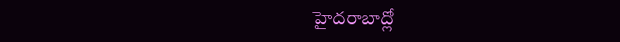హైదరాబాద్లో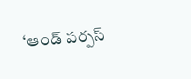‘ఆండ్ పర్పస్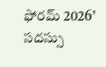ఫోరమ్ 2026’ సదస్సు